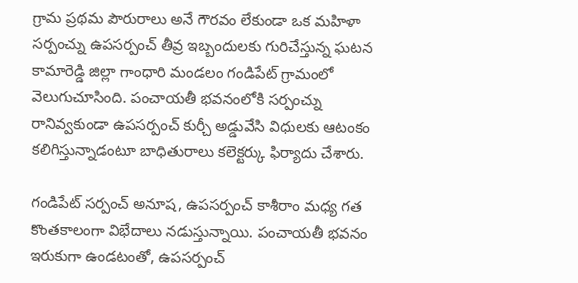గ్రామ ప్రథమ పౌరురాలు అనే గౌరవం లేకుండా ఒక మహిళా సర్పంచ్ను ఉపసర్పంచ్ తీవ్ర ఇబ్బందులకు గురిచేస్తున్న ఘటన కామారెడ్డి జిల్లా గాంధారి మండలం గండిపేట్ గ్రామంలో వెలుగుచూసింది. పంచాయతీ భవనంలోకి సర్పంచ్ను రానివ్వకుండా ఉపసర్పంచ్ కుర్చీ అడ్డువేసి విధులకు ఆటంకం కలిగిస్తున్నాడంటూ బాధితురాలు కలెక్టర్కు ఫిర్యాదు చేశారు.

గండిపేట్ సర్పంచ్ అనూష, ఉపసర్పంచ్ కాశీరాం మధ్య గత కొంతకాలంగా విభేదాలు నడుస్తున్నాయి. పంచాయతీ భవనం ఇరుకుగా ఉండటంతో, ఉపసర్పంచ్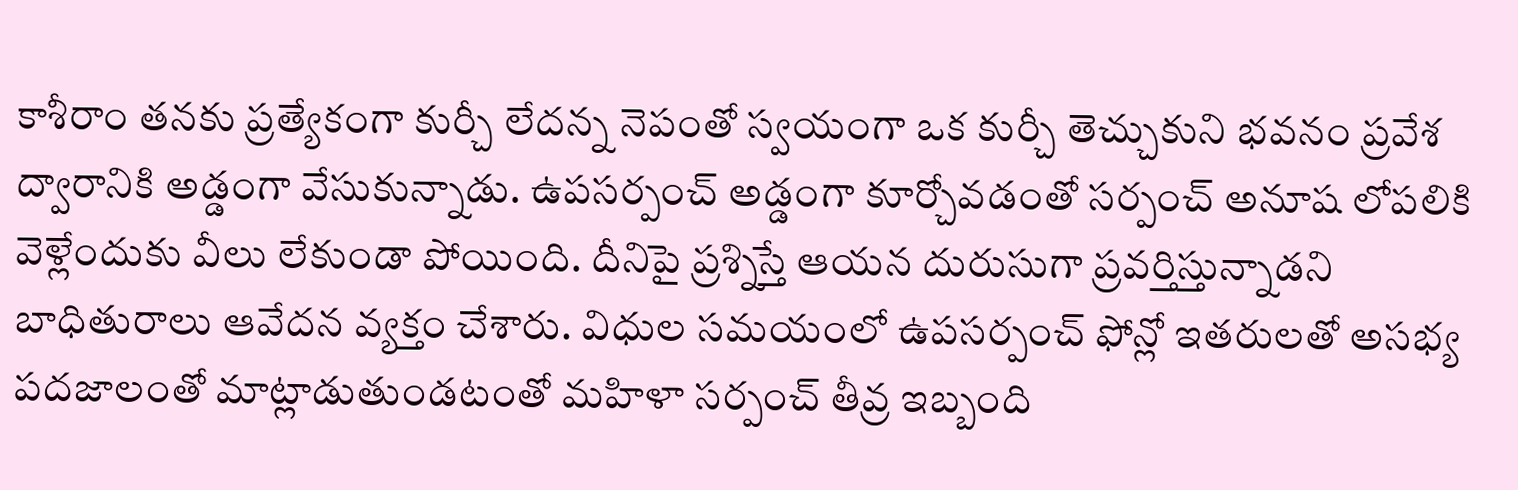కాశీరాం తనకు ప్రత్యేకంగా కుర్చీ లేదన్న నెపంతో స్వయంగా ఒక కుర్చీ తెచ్చుకుని భవనం ప్రవేశ ద్వారానికి అడ్డంగా వేసుకున్నాడు. ఉపసర్పంచ్ అడ్డంగా కూర్చోవడంతో సర్పంచ్ అనూష లోపలికి వెళ్లేందుకు వీలు లేకుండా పోయింది. దీనిపై ప్రశ్నిస్తే ఆయన దురుసుగా ప్రవర్తిస్తున్నాడని బాధితురాలు ఆవేదన వ్యక్తం చేశారు. విధుల సమయంలో ఉపసర్పంచ్ ఫోన్లో ఇతరులతో అసభ్య పదజాలంతో మాట్లాడుతుండటంతో మహిళా సర్పంచ్ తీవ్ర ఇబ్బంది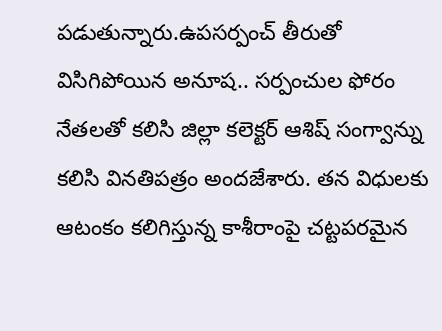పడుతున్నారు.ఉపసర్పంచ్ తీరుతో విసిగిపోయిన అనూష.. సర్పంచుల ఫోరం నేతలతో కలిసి జిల్లా కలెక్టర్ ఆశిష్ సంగ్వాన్ను కలిసి వినతిపత్రం అందజేశారు. తన విధులకు ఆటంకం కలిగిస్తున్న కాశీరాంపై చట్టపరమైన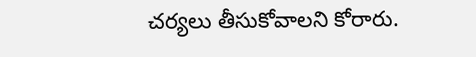చర్యలు తీసుకోవాలని కోరారు.